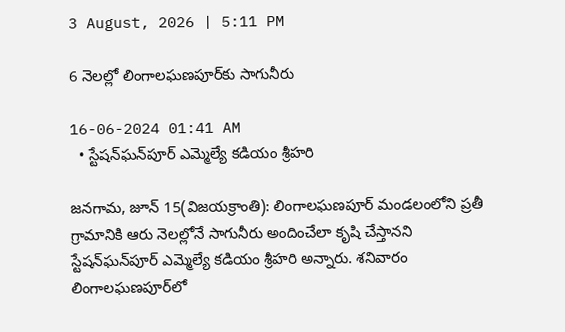3 August, 2026 | 5:11 PM

6 నెలల్లో లింగాలఘణపూర్‌కు సాగునీరు

16-06-2024 01:41 AM
  • స్టేషన్‌ఘన్‌పూర్ ఎమ్మెల్యే కడియం శ్రీహరి

జనగామ, జూన్ 15(విజయక్రాంతి): లింగాలఘణపూర్ మండలంలోని ప్రతీ గ్రామానికి ఆరు నెలల్లోనే సాగునీరు అందించేలా కృషి చేస్తానని స్టేషన్‌ఘన్‌పూర్ ఎమ్మెల్యే కడియం శ్రీహరి అన్నారు. శనివారం లింగాలఘణపూర్‌లో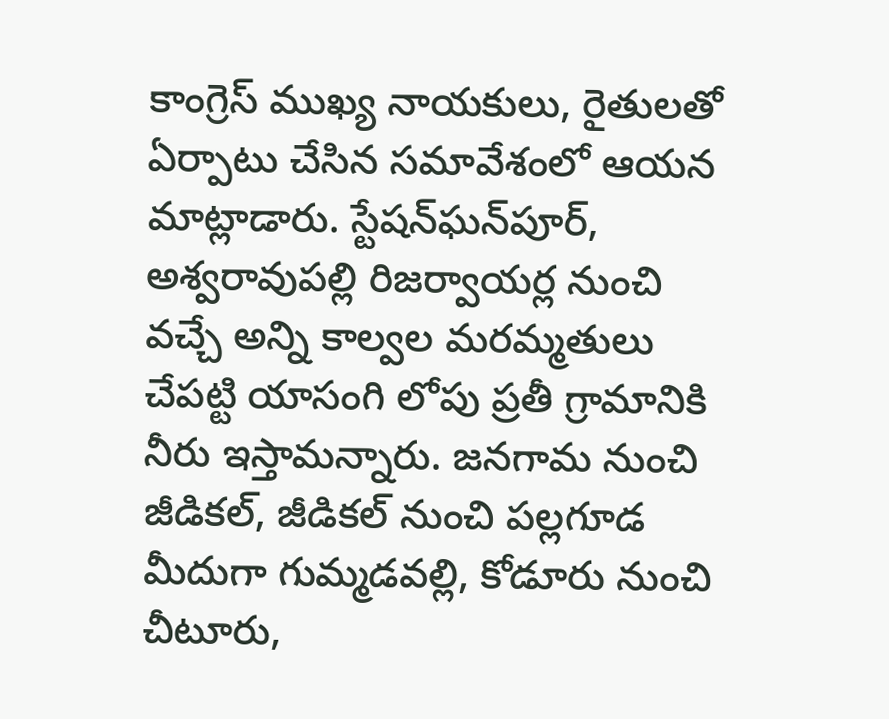కాంగ్రెస్ ముఖ్య నాయకులు, రైతులతో ఏర్పాటు చేసిన సమావేశంలో ఆయన మాట్లాడారు. స్టేషన్‌ఘన్‌పూర్, అశ్వరావుపల్లి రిజర్వాయర్ల నుంచి వచ్చే అన్ని కాల్వల మరమ్మతులు చేపట్టి యాసంగి లోపు ప్రతీ గ్రామానికి నీరు ఇస్తామన్నారు. జనగామ నుంచి జీడికల్, జీడికల్ నుంచి పల్లగూడ మీదుగా గుమ్మడవల్లి, కోడూరు నుంచి చీటూరు,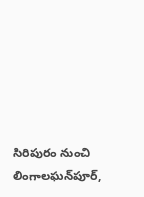సిరిపురం నుంచి లింగాలఘన్‌పూర్,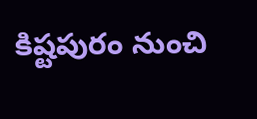కిష్టపురం నుంచి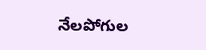నేలపోగుల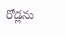రోడ్లను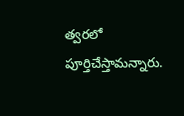త్వరలో పూర్తిచేస్తామన్నారు.